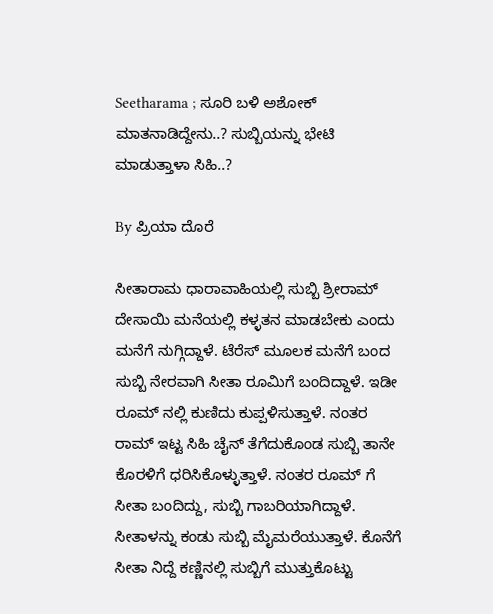Seetharama ; ಸೂರಿ ಬಳಿ ಅಶೋಕ್ ಮಾತನಾಡಿದ್ದೇನು..? ಸುಬ್ಬಿಯನ್ನು ಭೇಟಿ ಮಾಡುತ್ತಾಳಾ ಸಿಹಿ..?

By ಪ್ರಿಯಾ ದೊರೆ

ಸೀತಾರಾಮ ಧಾರಾವಾಹಿಯಲ್ಲಿ ಸುಬ್ಬಿ ಶ್ರೀರಾಮ್ ದೇಸಾಯಿ ಮನೆಯಲ್ಲಿ ಕಳ್ಳತನ ಮಾಡಬೇಕು ಎಂದು ಮನೆಗೆ ನುಗ್ಗಿದ್ದಾಳೆ. ಟೆರೆಸ್ ಮೂಲಕ ಮನೆಗೆ ಬಂದ ಸುಬ್ಬಿ ನೇರವಾಗಿ ಸೀತಾ ರೂಮಿಗೆ ಬಂದಿದ್ದಾಳೆ. ಇಡೀ ರೂಮ್ ನಲ್ಲಿ ಕುಣಿದು ಕುಪ್ಪಳಿಸುತ್ತಾಳೆ. ನಂತರ ರಾಮ್ ಇಟ್ಟ ಸಿಹಿ ಚೈನ್ ತೆಗೆದುಕೊಂಡ ಸುಬ್ಬಿ ತಾನೇ ಕೊರಳಿಗೆ ಧರಿಸಿಕೊಳ್ಳುತ್ತಾಳೆ. ನಂತರ ರೂಮ್ ಗೆ ಸೀತಾ ಬಂದಿದ್ದು, ಸುಬ್ಬಿ ಗಾಬರಿಯಾಗಿದ್ದಾಳೆ. ಸೀತಾಳನ್ನು ಕಂಡು ಸುಬ್ಬಿ ಮೈಮರೆಯುತ್ತಾಳೆ. ಕೊನೆಗೆ ಸೀತಾ ನಿದ್ದೆ ಕಣ್ಣಿನಲ್ಲಿ ಸುಬ್ಬಿಗೆ ಮುತ್ತುಕೊಟ್ಟು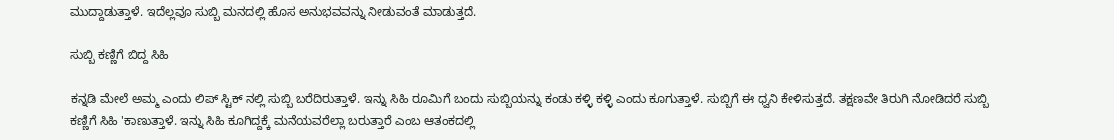ಮುದ್ದಾಡುತ್ತಾಳೆ. ಇದೆಲ್ಲವೂ ಸುಬ್ಬಿ ಮನದಲ್ಲಿ ಹೊಸ ಅನುಭವವನ್ನು ನೀಡುವಂತೆ ಮಾಡುತ್ತದೆ.

ಸುಬ್ಬಿ ಕಣ್ಣಿಗೆ ಬಿದ್ದ ಸಿಹಿ

ಕನ್ನಡಿ ಮೇಲೆ ಅಮ್ಮ ಎಂದು ಲಿಪ್ ಸ್ಟಿಕ್ ನಲ್ಲಿ ಸುಬ್ಬಿ ಬರೆದಿರುತ್ತಾಳೆ. ಇನ್ನು ಸಿಹಿ ರೂಮಿಗೆ ಬಂದು ಸುಬ್ಬಿಯನ್ನು ಕಂಡು ಕಳ್ಳಿ ಕಳ್ಳಿ ಎಂದು ಕೂಗುತ್ತಾಳೆ. ಸುಬ್ಬಿಗೆ ಈ ಧ್ವನಿ ಕೇಳಿಸುತ್ತದೆ. ತಕ್ಷಣವೇ ತಿರುಗಿ ನೋಡಿದರೆ ಸುಬ್ಬಿ ಕಣ್ಣಿಗೆ ಸಿಹಿ 'ಕಾಣುತ್ತಾಳೆ. ಇನ್ನು ಸಿಹಿ ಕೂಗಿದ್ದಕ್ಕೆ ಮನೆಯವರೆಲ್ಲಾ ಬರುತ್ತಾರೆ ಎಂಬ ಆತಂಕದಲ್ಲಿ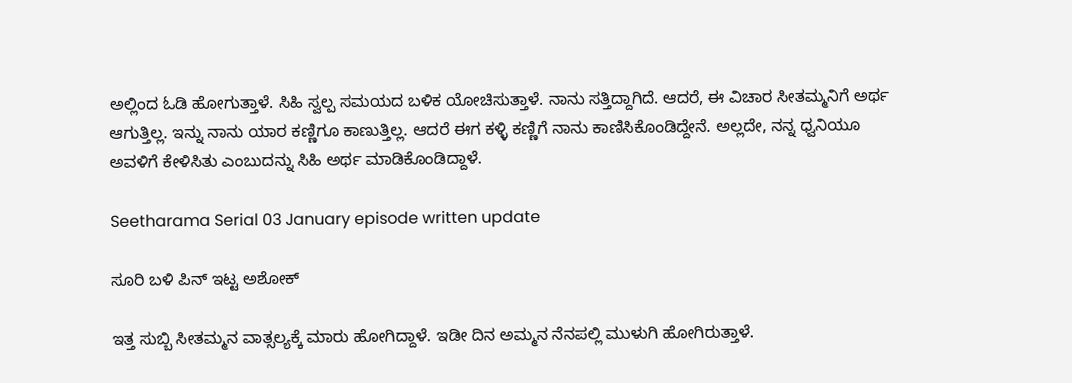ಅಲ್ಲಿಂದ ಓಡಿ ಹೋಗುತ್ತಾಳೆ. ಸಿಹಿ ಸ್ವಲ್ಪ ಸಮಯದ ಬಳಿಕ ಯೋಚಿಸುತ್ತಾಳೆ. ನಾನು ಸತ್ತಿದ್ದಾಗಿದೆ. ಆದರೆ, ಈ ವಿಚಾರ ಸೀತಮ್ಮನಿಗೆ ಅರ್ಥ ಆಗುತ್ತಿಲ್ಲ. ಇನ್ನು ನಾನು ಯಾರ ಕಣ್ಣಿಗೂ ಕಾಣುತ್ತಿಲ್ಲ. ಆದರೆ ಈಗ ಕಳ್ಳಿ ಕಣ್ಣಿಗೆ ನಾನು ಕಾಣಿಸಿಕೊಂಡಿದ್ದೇನೆ. ಅಲ್ಲದೇ, ನನ್ನ ಧ್ವನಿಯೂ ಅವಳಿಗೆ ಕೇಳಿಸಿತು ಎಂಬುದನ್ನು ಸಿಹಿ ಅರ್ಥ ಮಾಡಿಕೊಂಡಿದ್ದಾಳೆ.

Seetharama Serial 03 January episode written update

ಸೂರಿ ಬಳಿ ಪಿನ್ ಇಟ್ಟ ಅಶೋಕ್

ಇತ್ತ ಸುಬ್ಬಿ ಸೀತಮ್ಮನ ವಾತ್ಸಲ್ಯಕ್ಕೆ ಮಾರು ಹೋಗಿದ್ದಾಳೆ. ಇಡೀ ದಿನ ಅಮ್ಮನ ನೆನಪಲ್ಲಿ ಮುಳುಗಿ ಹೋಗಿರುತ್ತಾಳೆ.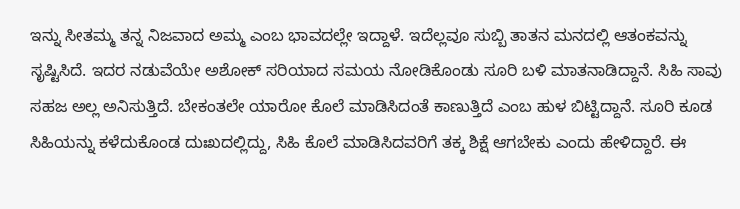ಇನ್ನು ಸೀತಮ್ಮ ತನ್ನ ನಿಜವಾದ ಅಮ್ಮ ಎಂಬ ಭಾವದಲ್ಲೇ ಇದ್ದಾಳೆ. ಇದೆಲ್ಲವೂ ಸುಬ್ಬಿ ತಾತನ ಮನದಲ್ಲಿ ಆತಂಕವನ್ನು ಸೃಷ್ಟಿಸಿದೆ. ಇದರ ನಡುವೆಯೇ ಅಶೋಕ್ ಸರಿಯಾದ ಸಮಯ ನೋಡಿಕೊಂಡು ಸೂರಿ ಬಳಿ ಮಾತನಾಡಿದ್ದಾನೆ. ಸಿಹಿ ಸಾವು ಸಹಜ ಅಲ್ಲ ಅನಿಸುತ್ತಿದೆ. ಬೇಕಂತಲೇ ಯಾರೋ ಕೊಲೆ ಮಾಡಿಸಿದಂತೆ ಕಾಣುತ್ತಿದೆ ಎಂಬ ಹುಳ ಬಿಟ್ಟಿದ್ದಾನೆ. ಸೂರಿ ಕೂಡ ಸಿಹಿಯನ್ನು ಕಳೆದುಕೊಂಡ ದುಃಖದಲ್ಲಿದ್ದು, ಸಿಹಿ ಕೊಲೆ ಮಾಡಿಸಿದವರಿಗೆ ತಕ್ಕ ಶಿಕ್ಷೆ ಆಗಬೇಕು ಎಂದು ಹೇಳಿದ್ದಾರೆ. ಈ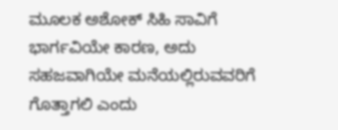ಮೂಲಕ ಅಶೋಕ್ ಸಿಹಿ ಸಾವಿಗೆ ಭಾರ್ಗವಿಯೇ ಕಾರಣ, ಅದು ಸಹಜವಾಗಿಯೇ ಮನೆಯಲ್ಲಿರುವವರಿಗೆ ಗೊತ್ತಾಗಲಿ ಎಂದು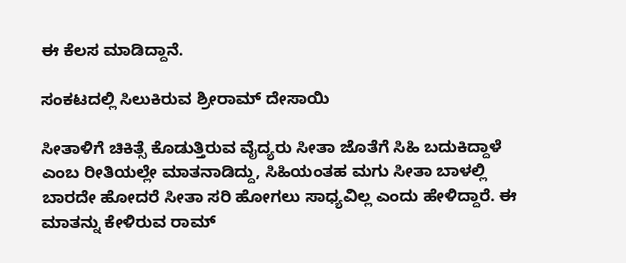ಈ ಕೆಲಸ ಮಾಡಿದ್ದಾನೆ.

ಸಂಕಟದಲ್ಲಿ ಸಿಲುಕಿರುವ ಶ್ರೀರಾಮ್ ದೇಸಾಯಿ

ಸೀತಾಳಿಗೆ ಚಿಕಿತ್ಸೆ ಕೊಡುತ್ತಿರುವ ವೈದ್ಯರು ಸೀತಾ ಜೊತೆಗೆ ಸಿಹಿ ಬದುಕಿದ್ದಾಳೆ ಎಂಬ ರೀತಿಯಲ್ಲೇ ಮಾತನಾಡಿದ್ದು, ಸಿಹಿಯಂತಹ ಮಗು ಸೀತಾ ಬಾಳಲ್ಲಿ ಬಾರದೇ ಹೋದರೆ ಸೀತಾ ಸರಿ ಹೋಗಲು ಸಾಧ್ಯವಿಲ್ಲ ಎಂದು ಹೇಳಿದ್ದಾರೆ. ಈ ಮಾತನ್ನು ಕೇಳಿರುವ ರಾಮ್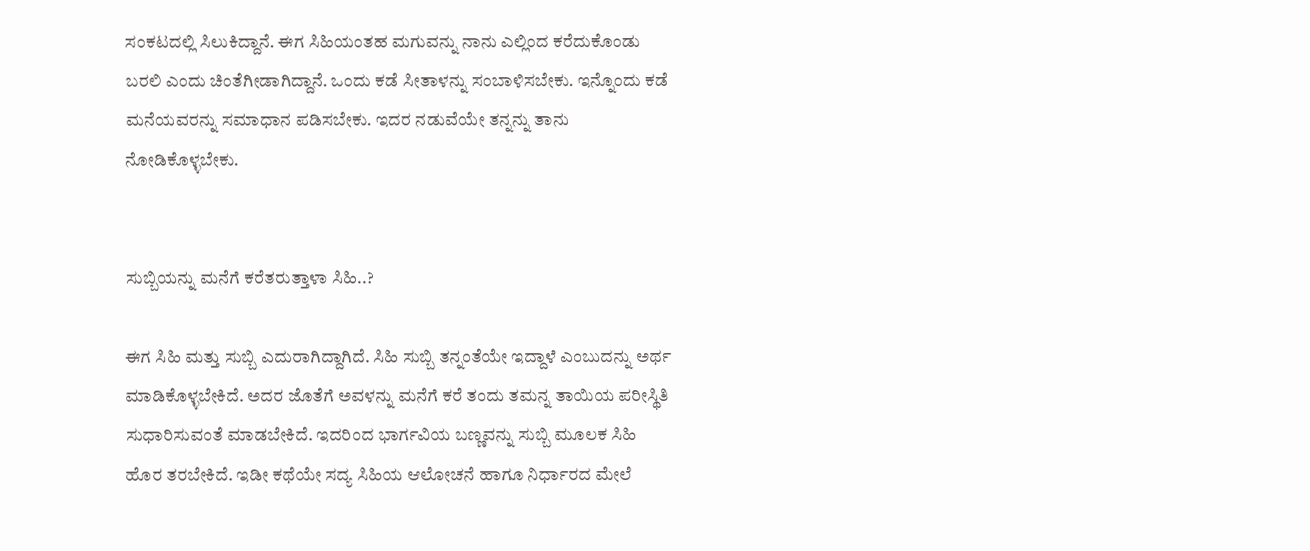ಸಂಕಟದಲ್ಲಿ ಸಿಲುಕಿದ್ದಾನೆ. ಈಗ ಸಿಹಿಯಂತಹ ಮಗುವನ್ನು ನಾನು ಎಲ್ಲಿಂದ ಕರೆದುಕೊಂಡು ಬರಲಿ ಎಂದು ಚಿಂತೆಗೀಡಾಗಿದ್ದಾನೆ. ಒಂದು ಕಡೆ ಸೀತಾಳನ್ನು ಸಂಬಾಳಿಸಬೇಕು. ಇನ್ನೊಂದು ಕಡೆ ಮನೆಯವರನ್ನು ಸಮಾಧಾನ ಪಡಿಸಬೇಕು. ಇದರ ನಡುವೆಯೇ ತನ್ನನ್ನು ತಾನು ನೋಡಿಕೊಳ್ಳಬೇಕು.


ಸುಬ್ಬಿಯನ್ನು ಮನೆಗೆ ಕರೆತರುತ್ತಾಳಾ ಸಿಹಿ..?

ಈಗ ಸಿಹಿ ಮತ್ತು ಸುಬ್ಬಿ ಎದುರಾಗಿದ್ದಾಗಿದೆ. ಸಿಹಿ ಸುಬ್ಬಿ ತನ್ನಂತೆಯೇ ಇದ್ದಾಳೆ ಎಂಬುದನ್ನು ಅರ್ಥ ಮಾಡಿಕೊಳ್ಳಬೇಕಿದೆ. ಅದರ ಜೊತೆಗೆ ಅವಳನ್ನು ಮನೆಗೆ ಕರೆ ತಂದು ತಮನ್ನ ತಾಯಿಯ ಪರೀಸ್ಥಿತಿ ಸುಧಾರಿಸುವಂತೆ ಮಾಡಬೇಕಿದೆ. ಇದರಿಂದ ಭಾರ್ಗವಿಯ ಬಣ್ಣವನ್ನು ಸುಬ್ಬಿ ಮೂಲಕ ಸಿಹಿ ಹೊರ ತರಬೇಕಿದೆ. ಇಡೀ ಕಥೆಯೇ ಸದ್ಯ ಸಿಹಿಯ ಆಲೋಚನೆ ಹಾಗೂ ನಿರ್ಧಾರದ ಮೇಲೆ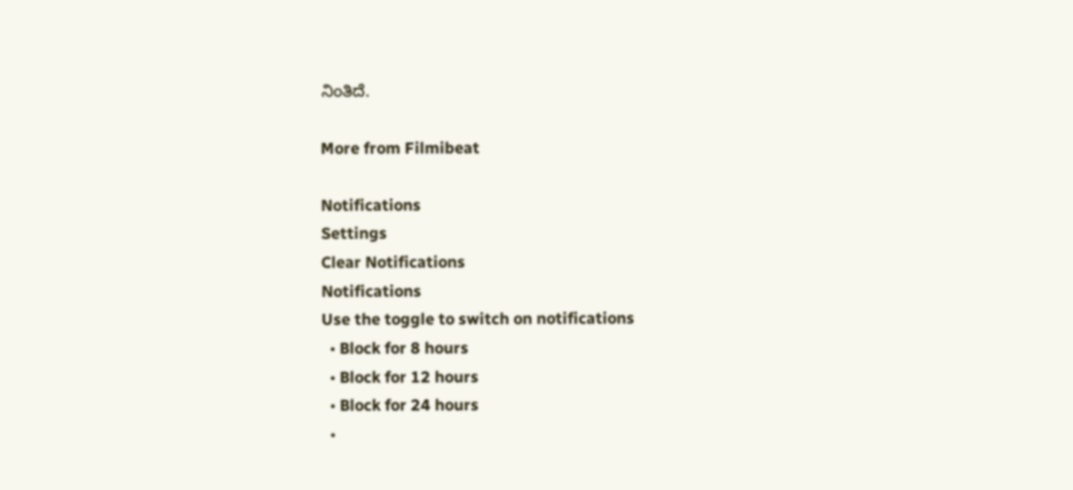ನಿಂತಿದೆ.

More from Filmibeat

Notifications
Settings
Clear Notifications
Notifications
Use the toggle to switch on notifications
  • Block for 8 hours
  • Block for 12 hours
  • Block for 24 hours
  •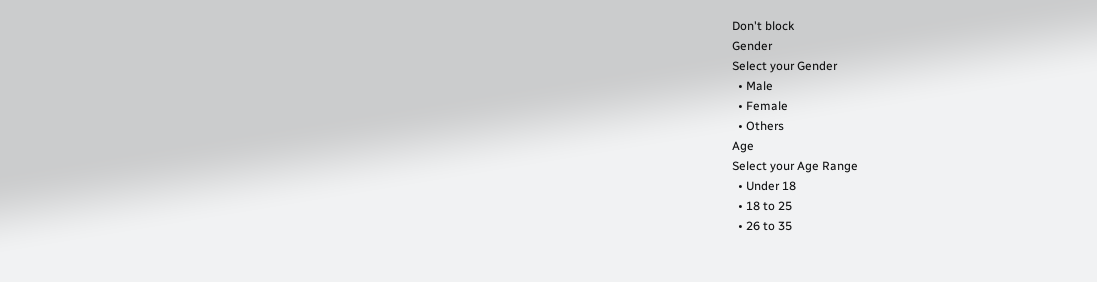Don't block
Gender
Select your Gender
  • Male
  • Female
  • Others
Age
Select your Age Range
  • Under 18
  • 18 to 25
  • 26 to 35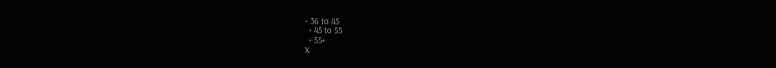• 36 to 45
  • 45 to 55
  • 55+
X